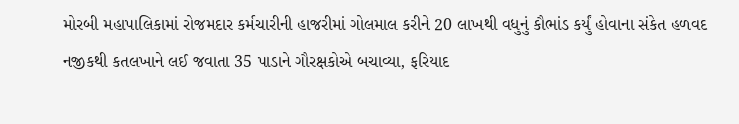મોરબી મહાપાલિકામાં રોજમદાર કર્મચારીની હાજરીમાં ગોલમાલ કરીને 20 લાખથી વધુનું કૌભાંડ કર્યું હોવાના સંકેત હળવદ નજીકથી કતલખાને લઈ જવાતા 35 પાડાને ગૌરક્ષકોએ બચાવ્યા, ફરિયાદ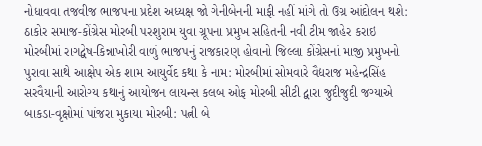નોધાવવા તજવીજ ભાજપના પ્રદેશ અધ્યક્ષ જો ગેનીબેનની માફી નહીં માંગે તો ઉગ્ર આંદોલન થશે: ઠાકોર સમાજ-કોંગ્રેસ મોરબી પરશુરામ યુવા ગ્રૂપના પ્રમુખ સહિતની નવી ટીમ જાહેર કરાઇ મોરબીમાં રાગદ્વેષ-કિન્નાખોરી વાળું ભાજપનું રાજકારણ હોવાનો જિલ્લા કોંગ્રેસનાં માજી પ્રમુખનો પુરાવા સાથે આક્ષેપ એક શામ આયુર્વેદ કથા કે નામ: મોરબીમાં સોમવારે વૈદ્યરાજ મહેન્દ્રસિંહ સરવૈયાની આરોગ્ય કથાનું આયોજન લાયન્સ કલબ ઓફ મોરબી સીટી દ્વારા જુદીજુદી જગ્યાએ બાકડા-વૃક્ષોમાં પાંજરા મુકાયા મોરબી: પત્ની બે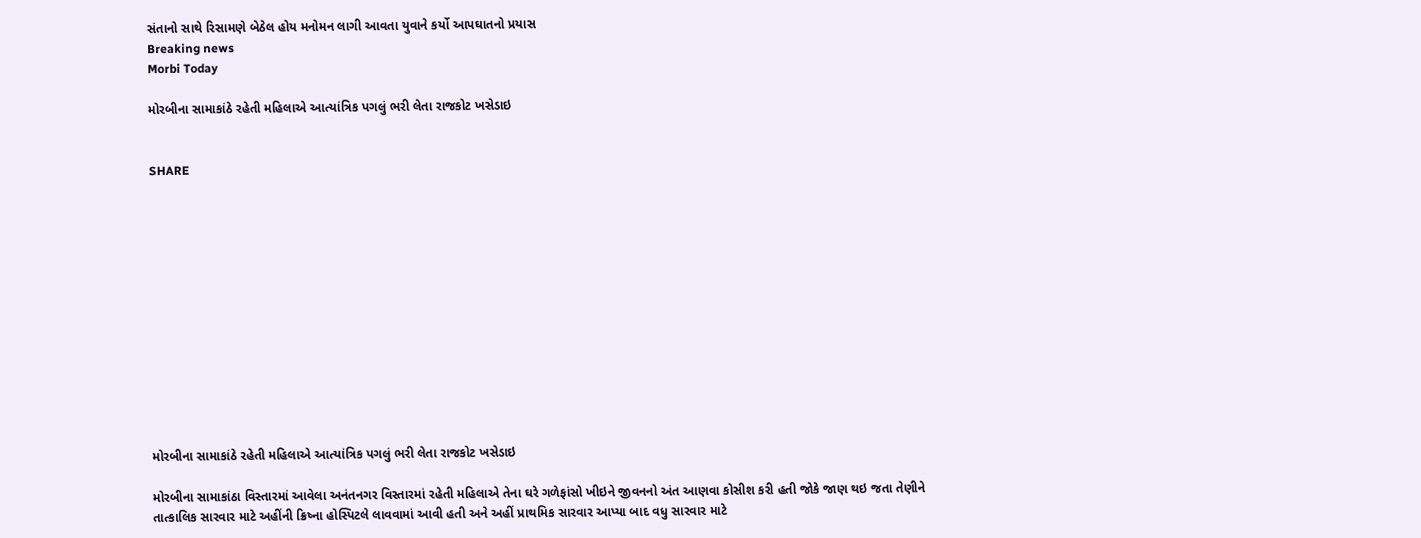સંતાનો સાથે રિસામણે બેઠેલ હોય મનોમન લાગી આવતા યુવાને કર્યો આપઘાતનો પ્રયાસ
Breaking news
Morbi Today

મોરબીના સામાકાંઠે રહેતી મહિલાએ આત્યાંત્રિક પગલું ભરી લેતા રાજકોટ ખસેડાઇ


SHARE













મોરબીના સામાકાંઠે રહેતી મહિલાએ આત્યાંત્રિક પગલું ભરી લેતા રાજકોટ ખસેડાઇ

મોરબીના સામાકાંઠા વિસ્તારમાં આવેલા અનંતનગર વિસ્તારમાં રહેતી મહિલાએ તેના ઘરે ગળેફાંસો ખીઇને જીવનનો અંત આણવા કોસીશ કરી હતી જોકે જાણ થઇ જતા તેણીને તાત્કાલિક સારવાર માટે અહીંની ક્રિષ્ના હોસ્પિટલે લાવવામાં આવી હતી અને અહીં પ્રાથમિક સારવાર આપ્યા બાદ વધુ સારવાર માટે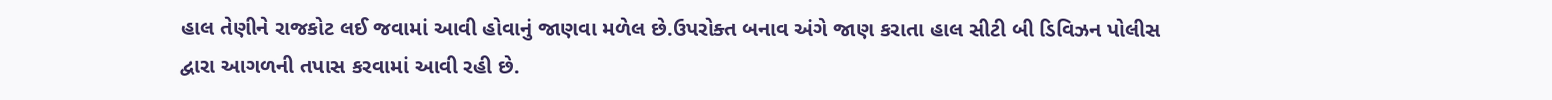હાલ તેણીને રાજકોટ લઈ જવામાં આવી હોવાનું જાણવા મળેલ છે.ઉપરોક્ત બનાવ અંગે જાણ કરાતા હાલ સીટી બી ડિવિઝન પોલીસ દ્વારા આગળની તપાસ કરવામાં આવી રહી છે.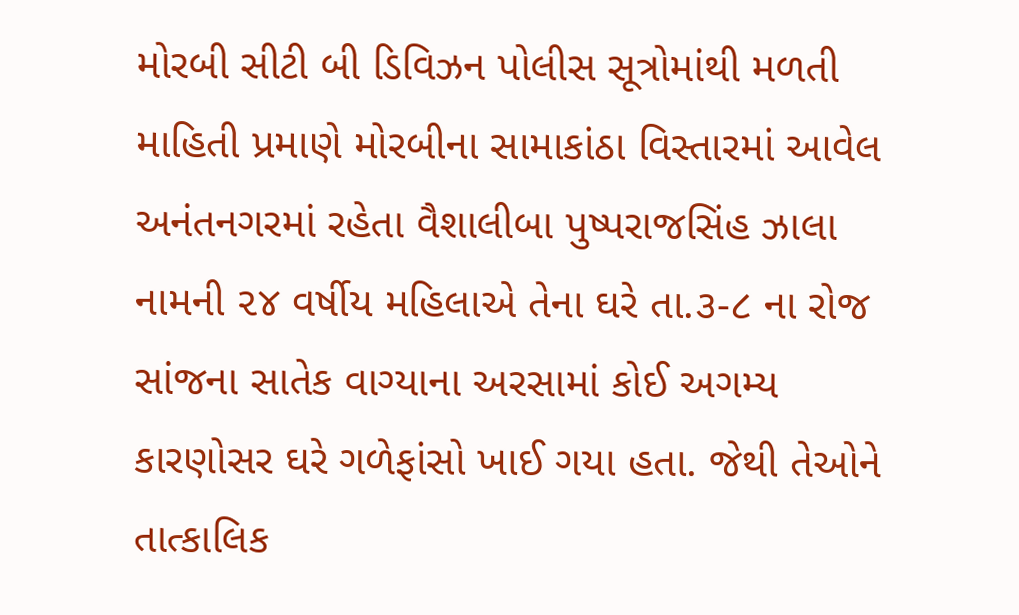મોરબી સીટી બી ડિવિઝન પોલીસ સૂત્રોમાંથી મળતી માહિતી પ્રમાણે મોરબીના સામાકાંઠા વિસ્તારમાં આવેલ અનંતનગરમાં રહેતા વૈશાલીબા પુષ્પરાજસિંહ ઝાલા નામની ૨૪ વર્ષીય મહિલાએ તેના ઘરે તા.૩-૮ ના રોજ સાંજના સાતેક વાગ્યાના અરસામાં કોઈ અગમ્ય કારણોસર ઘરે ગળેફાંસો ખાઈ ગયા હતા. જેથી તેઓને તાત્કાલિક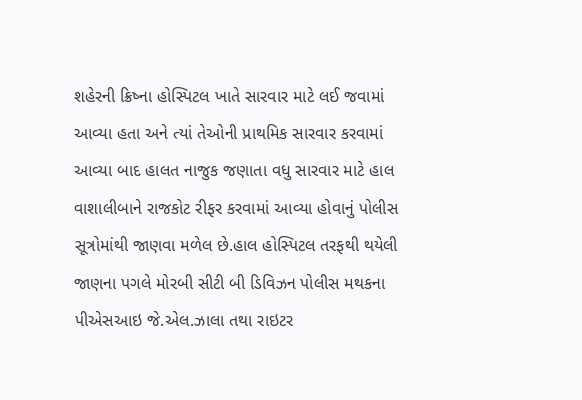શહેરની ક્રિષ્ના હોસ્પિટલ ખાતે સારવાર માટે લઈ જવામાં આવ્યા હતા અને ત્યાં તેઓની પ્રાથમિક સારવાર કરવામાં આવ્યા બાદ હાલત નાજુક જણાતા વધુ સારવાર માટે હાલ વાશાલીબાને રાજકોટ રીફર કરવામાં આવ્યા હોવાનું પોલીસ સૂત્રોમાંથી જાણવા મળેલ છે.હાલ હોસ્પિટલ તરફથી થયેલી જાણના પગલે મોરબી સીટી બી ડિવિઝન પોલીસ મથકના પીએસઆઇ જે.એલ.ઝાલા તથા રાઇટર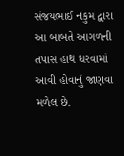સંજયભાઈ નકુમ દ્વારા આ બાબતે આગળની તપાસ હાથ ધરવામાં આવી હોવાનું જાણવા મળેલ છે.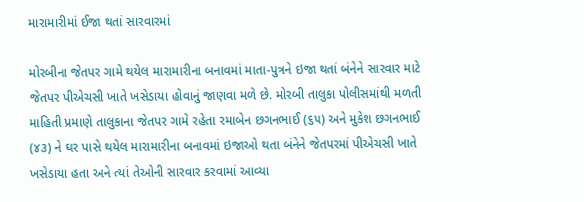મારામારીમાં ઈજા થતાં સારવારમાં

મોરબીના જેતપર ગામે થયેલ મારામારીના બનાવમાં માતા-પુત્રને ઇજા થતાં બંનેને સારવાર માટે જેતપર પીએચસી ખાતે ખસેડાયા હોવાનું જાણવા મળે છે. મોરબી તાલુકા પોલીસમાંથી મળતી માહિતી પ્રમાણે તાલુકાના જેતપર ગામે રહેતા રમાબેન છગનભાઈ (૬૫) અને મુકેશ છગનભાઈ (૪૩) ને ઘર પાસે થયેલ મારામારીના બનાવમાં ઇજાઓ થતા બંનેને જેતપરમાં પીએચસી ખાતે ખસેડાયા હતા અને ત્યાં તેઓની સારવાર કરવામાં આવ્યા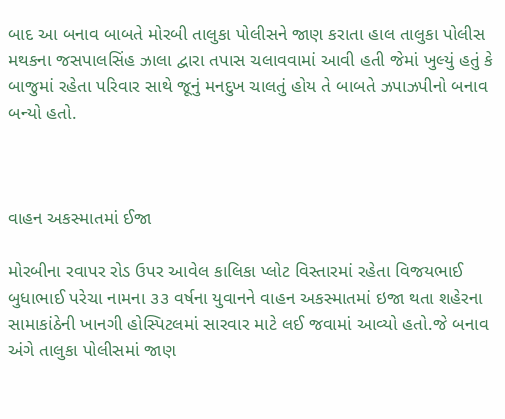બાદ આ બનાવ બાબતે મોરબી તાલુકા પોલીસને જાણ કરાતા હાલ તાલુકા પોલીસ મથકના જસપાલસિંહ ઝાલા દ્વારા તપાસ ચલાવવામાં આવી હતી જેમાં ખુલ્યું હતું કે બાજુમાં રહેતા પરિવાર સાથે જૂનું મનદુખ ચાલતું હોય તે બાબતે ઝપાઝપીનો બનાવ બન્યો હતો.



વાહન અકસ્માતમાં ઈજા

મોરબીના રવાપર રોડ ઉપર આવેલ કાલિકા પ્લોટ વિસ્તારમાં રહેતા વિજયભાઈ બુધાભાઈ પરેચા નામના ૩૩ વર્ષના યુવાનને વાહન અકસ્માતમાં ઇજા થતા શહેરના સામાકાંઠેની ખાનગી હોસ્પિટલમાં સારવાર માટે લઈ જવામાં આવ્યો હતો.જે બનાવ અંગે તાલુકા પોલીસમાં જાણ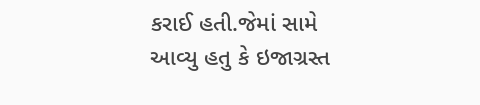કરાઈ હતી.જેમાં સામે આવ્યુ હતુ કે ઇજાગ્રસ્ત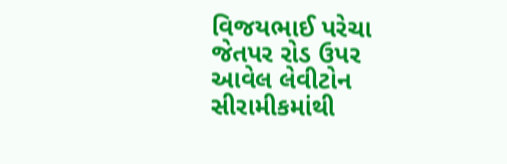વિજયભાઈ પરેચા જેતપર રોડ ઉપર આવેલ લેવીટોન સીરામીકમાંથી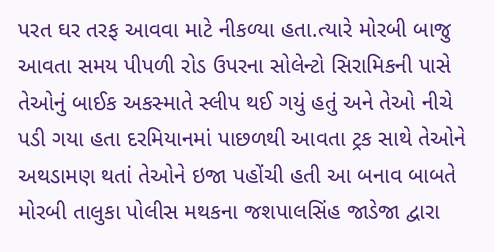પરત ઘર તરફ આવવા માટે નીકળ્યા હતા.ત્યારે મોરબી બાજુ આવતા સમય પીપળી રોડ ઉપરના સોલેન્ટો સિરામિકની પાસે તેઓનું બાઈક અકસ્માતે સ્લીપ થઈ ગયું હતું અને તેઓ નીચે પડી ગયા હતા દરમિયાનમાં પાછળથી આવતા ટ્રક સાથે તેઓને અથડામણ થતાં તેઓને ઇજા પહોંચી હતી આ બનાવ બાબતે મોરબી તાલુકા પોલીસ મથકના જશપાલસિંહ જાડેજા દ્વારા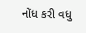નોંધ કરી વધુ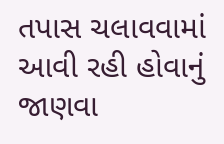તપાસ ચલાવવામાં આવી રહી હોવાનું જાણવા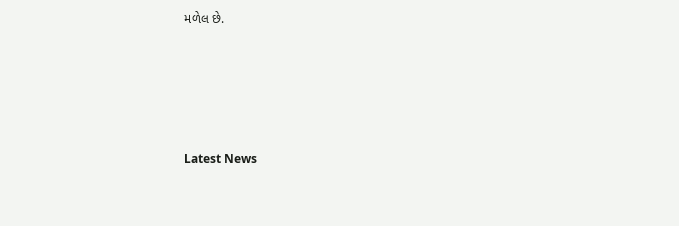મળેલ છે.






Latest News